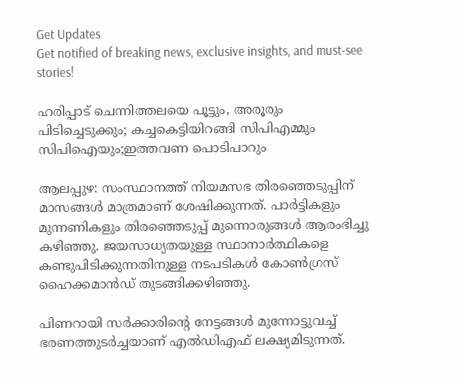Get Updates
Get notified of breaking news, exclusive insights, and must-see stories!

ഹരിപ്പാട് ചെന്നിത്തലയെ പൂട്ടും, അരൂരും പിടിച്ചെടുക്കും; കച്ചകെട്ടിയിറങ്ങി സിപിഎമ്മും സിപിഐയും;ഇത്തവണ പൊടിപാറും

ആലപ്പുഴ: സംസ്ഥാനത്ത് നിയമസഭ തിരഞ്ഞെടുപ്പിന് മാസങ്ങള്‍ മാത്രമാണ് ശേഷിക്കുന്നത്. പാര്‍ട്ടികളും മുന്നണികളും തിരഞ്ഞെടുപ്പ് മുന്നൊരുങ്ങള്‍ ആരംഭിച്ചു കഴിഞ്ഞു. ജയസാധ്യതയുള്ള സ്ഥാനാര്‍ത്ഥികളെ കണ്ടുപിടിക്കുന്നതിനുള്ള നടപടികള്‍ കോണ്‍ഗ്രസ് ഹൈക്കമാന്‍ഡ് തുടങ്ങിക്കഴിഞ്ഞു.

പിണറായി സര്‍ക്കാരിന്റെ നേട്ടങ്ങള്‍ മുന്നോട്ടുവച്ച് ഭരണത്തുടര്‍ച്ചയാണ് എല്‍ഡിഎഫ് ലക്ഷ്യമിടുന്നത്.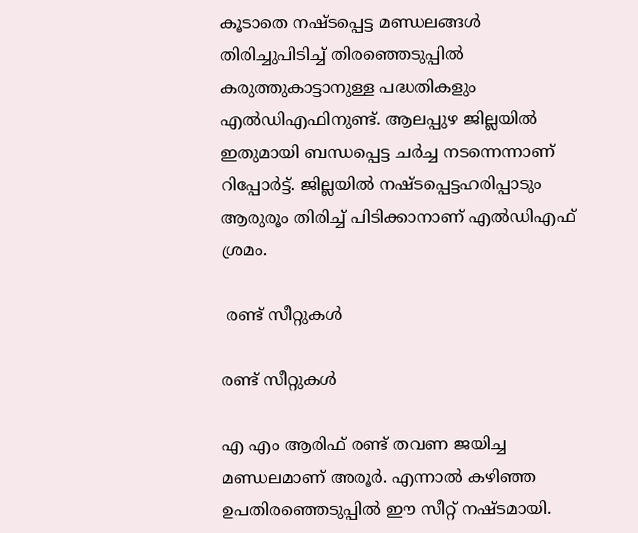കൂടാതെ നഷ്ടപ്പെട്ട മണ്ഡലങ്ങള്‍ തിരിച്ചുപിടിച്ച് തിരഞ്ഞെടുപ്പില്‍ കരുത്തുകാട്ടാനുള്ള പദ്ധതികളും എല്‍ഡിഎഫിനുണ്ട്. ആലപ്പുഴ ജില്ലയില്‍ ഇതുമായി ബന്ധപ്പെട്ട ചര്‍ച്ച നടന്നെന്നാണ് റിപ്പോര്‍ട്ട്. ജില്ലയില്‍ നഷ്ടപ്പെട്ടഹരിപ്പാടും ആരുരൂം തിരിച്ച് പിടിക്കാനാണ് എല്‍ഡിഎഫ് ശ്രമം.

 രണ്ട് സീറ്റുകള്‍

രണ്ട് സീറ്റുകള്‍

എ എം ആരിഫ് രണ്ട് തവണ ജയിച്ച മണ്ഡലമാണ് അരൂര്‍. എന്നാല്‍ കഴിഞ്ഞ ഉപതിരഞ്ഞെടുപ്പില്‍ ഈ സീറ്റ് നഷ്ടമായി.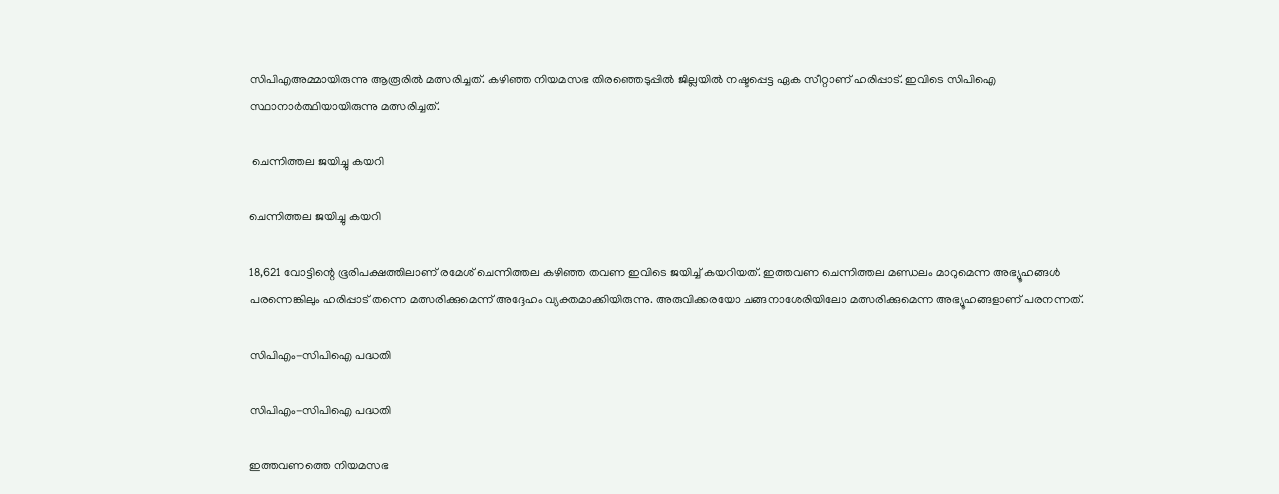സിപിഎഅമ്മായിരുന്നു ആരൂരില്‍ മത്സരിച്ചത്. കഴിഞ്ഞ നിയമസഭ തിരഞ്ഞെടുപ്പില്‍ ജില്ലയില്‍ നഷ്ടപ്പെട്ട ഏക സീറ്റാണ് ഹരിപ്പാട്. ഇവിടെ സിപിഐ സ്ഥാനാര്‍ത്ഥിയായിരുന്നു മത്സരിച്ചത്.

 ചെന്നിത്തല ജയിച്ചു കയറി

ചെന്നിത്തല ജയിച്ചു കയറി

18,621 വോട്ടിന്റെ ഭൂരിപക്ഷത്തിലാണ് രമേശ് ചെന്നിത്തല കഴിഞ്ഞ തവണ ഇവിടെ ജയിച്ച് കയറിയത്. ഇത്തവണ ചെന്നിത്തല മണ്ഡലം മാറുമെന്ന അഭ്യൂഹങ്ങള്‍ പരന്നെങ്കിലും ഹരിപ്പാട് തന്നെ മത്സരിക്കുമെന്ന് അദ്ദേഹം വ്യക്തമാക്കിയിരുന്നു. അരുവിക്കരയോ ചങ്ങനാശേരിയിലോ മത്സരിക്കുമെന്ന അഭ്യൂഹങ്ങളാണ് പരനന്നത്.

സിപിഎം-സിപിഐ പദ്ധതി

സിപിഎം-സിപിഐ പദ്ധതി

ഇത്തവണത്തെ നിയമസഭ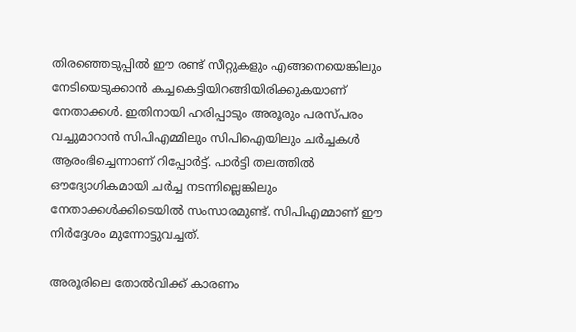തിരഞ്ഞെടുപ്പില്‍ ഈ രണ്ട് സീറ്റുകളും എങ്ങനെയെങ്കിലും നേടിയെടുക്കാന്‍ കച്ചകെട്ടിയിറങ്ങിയിരിക്കുകയാണ് നേതാക്കള്‍. ഇതിനായി ഹരിപ്പാടും അരൂരും പരസ്പരം വച്ചുമാറാന്‍ സിപിഎമ്മിലും സിപിഐയിലും ചര്‍ച്ചകള്‍ ആരംഭിച്ചെന്നാണ് റിപ്പോര്‍ട്ട്. പാര്‍ട്ടി തലത്തില്‍ ഔദ്യോഗികമായി ചര്‍ച്ച നടന്നില്ലെങ്കിലും നേതാക്കള്‍ക്കിടെയില്‍ സംസാരമുണ്ട്. സിപിഎമ്മാണ് ഈ നിര്‍ദ്ദേശം മുന്നോട്ടുവച്ചത്.

അരൂരിലെ തോല്‍വിക്ക് കാരണം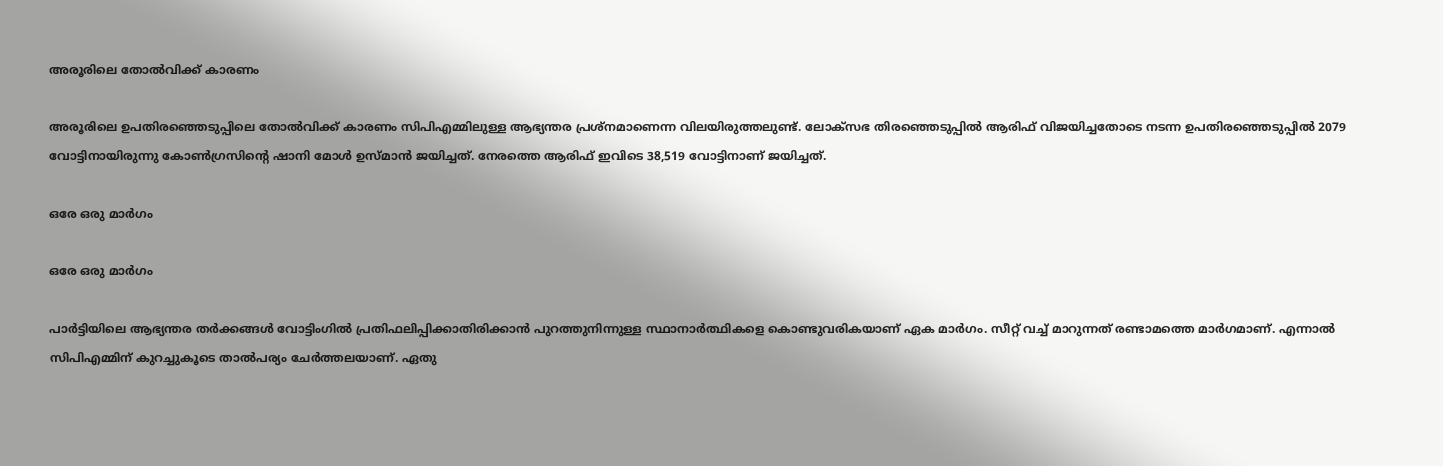അരൂരിലെ തോല്‍വിക്ക് കാരണം

അരൂരിലെ ഉപതിരഞ്ഞെടുപ്പിലെ തോല്‍വിക്ക് കാരണം സിപിഎമ്മിലുള്ള ആഭ്യന്തര പ്രശ്‌നമാണെന്ന വിലയിരുത്തലുണ്ട്. ലോക്‌സഭ തിരഞ്ഞെടുപ്പില്‍ ആരിഫ് വിജയിച്ചതോടെ നടന്ന ഉപതിരഞ്ഞെടുപ്പില്‍ 2079 വോട്ടിനായിരുന്നു കോണ്‍ഗ്രസിന്റെ ഷാനി മോള്‍ ഉസ്മാന്‍ ജയിച്ചത്. നേരത്തെ ആരിഫ് ഇവിടെ 38,519 വോട്ടിനാണ് ജയിച്ചത്.

ഒരേ ഒരു മാര്‍ഗം

ഒരേ ഒരു മാര്‍ഗം

പാര്‍ട്ടിയിലെ ആഭ്യന്തര തര്‍ക്കങ്ങള്‍ വോട്ടിംഗില്‍ പ്രതിഫലിപ്പിക്കാതിരിക്കാന്‍ പുറത്തുനിന്നുള്ള സ്ഥാനാര്‍ത്ഥികളെ കൊണ്ടുവരികയാണ് ഏക മാര്‍ഗം. സീറ്റ് വച്ച് മാറുന്നത് രണ്ടാമത്തെ മാര്‍ഗമാണ്. എന്നാല്‍ സിപിഎമ്മിന് കുറച്ചുകൂടെ താല്‍പര്യം ചേര്‍ത്തലയാണ്. ഏതു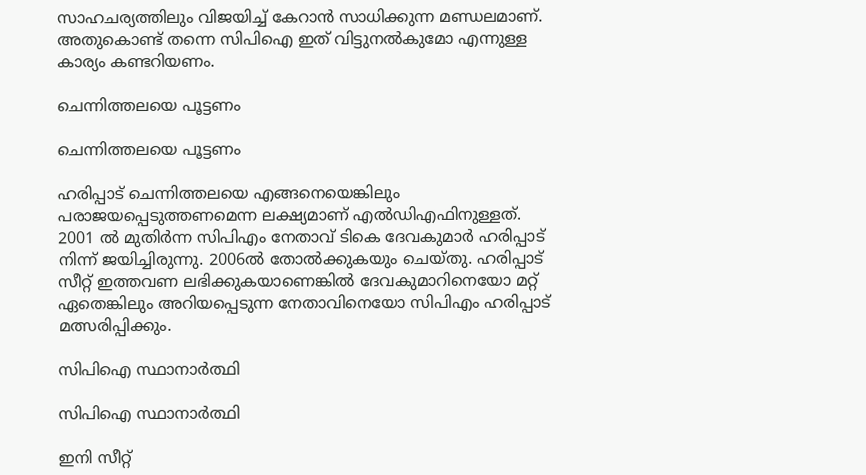സാഹചര്യത്തിലും വിജയിച്ച് കേറാന്‍ സാധിക്കുന്ന മണ്ഡലമാണ്. അതുകൊണ്ട് തന്നെ സിപിഐ ഇത് വിട്ടുനല്‍കുമോ എന്നുള്ള കാര്യം കണ്ടറിയണം.

ചെന്നിത്തലയെ പൂട്ടണം

ചെന്നിത്തലയെ പൂട്ടണം

ഹരിപ്പാട് ചെന്നിത്തലയെ എങ്ങനെയെങ്കിലും പരാജയപ്പെടുത്തണമെന്ന ലക്ഷ്യമാണ് എല്‍ഡിഎഫിനുള്ളത്. 2001 ല്‍ മുതിര്‍ന്ന സിപിഎം നേതാവ് ടികെ ദേവകുമാര്‍ ഹരിപ്പാട് നിന്ന് ജയിച്ചിരുന്നു. 2006ല്‍ തോല്‍ക്കുകയും ചെയ്തു. ഹരിപ്പാട് സീറ്റ് ഇത്തവണ ലഭിക്കുകയാണെങ്കില്‍ ദേവകുമാറിനെയോ മറ്റ് ഏതെങ്കിലും അറിയപ്പെടുന്ന നേതാവിനെയോ സിപിഎം ഹരിപ്പാട് മത്സരിപ്പിക്കും.

സിപിഐ സ്ഥാനാര്‍ത്ഥി

സിപിഐ സ്ഥാനാര്‍ത്ഥി

ഇനി സീറ്റ്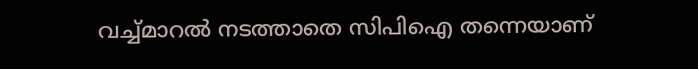വച്ച്മാറല്‍ നടത്താതെ സിപിഐ തന്നെയാണ്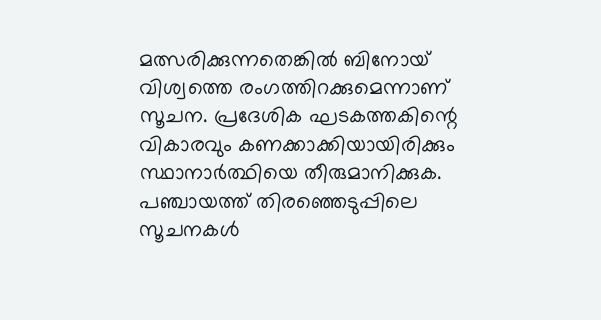മത്സരിക്കുന്നതെങ്കില്‍ ബിനോയ് വിശ്വത്തെ രംഗത്തിറക്കുമെന്നാണ് സൂചന. പ്രദേശിക ഘടകത്തകിന്റെ വികാരവും കണക്കാക്കിയായിരിക്കും സ്ഥാനാര്‍ത്ഥിയെ തീരുമാനിക്കുക. പഞ്ചായത്ത് തിരഞ്ഞെടുപ്പിലെ സൂചനകള്‍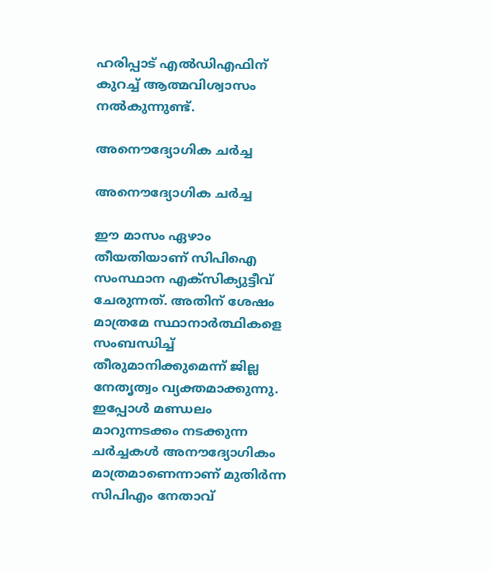ഹരിപ്പാട് എല്‍ഡിഎഫിന് കുറച്ച് ആത്മവിശ്വാസം നല്‍കുന്നുണ്ട്.

അനൌദ്യോഗിക ചര്‍ച്ച

അനൌദ്യോഗിക ചര്‍ച്ച

ഈ മാസം ഏഴാം തീയതിയാണ് സിപിഐ സംസ്ഥാന എക്‌സിക്യുട്ടീവ് ചേരുന്നത്. അതിന് ശേഷം മാത്രമേ സ്ഥാനാര്‍ത്ഥികളെ സംബന്ധിച്ച് തീരുമാനിക്കുമെന്ന് ജില്ല നേതൃത്വം വ്യക്തമാക്കുന്നു. ഇപ്പോള്‍ മണ്ഡലം മാറുന്നടക്കം നടക്കുന്ന ചര്‍ച്ചകള്‍ അനൗദ്യോഗികം മാത്രമാണെന്നാണ് മുതിര്‍ന്ന സിപിഎം നേതാവ്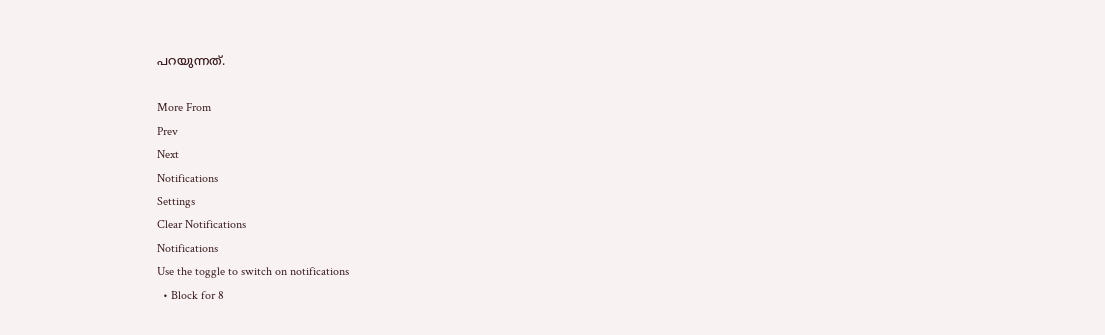പറയുന്നത്.

More From
Prev
Next
Notifications
Settings
Clear Notifications
Notifications
Use the toggle to switch on notifications
  • Block for 8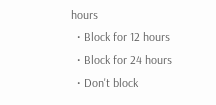hours
  • Block for 12 hours
  • Block for 24 hours
  • Don't block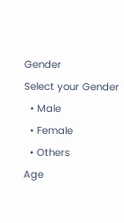Gender
Select your Gender
  • Male
  • Female
  • Others
Age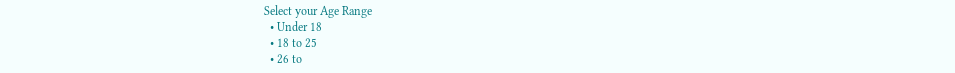Select your Age Range
  • Under 18
  • 18 to 25
  • 26 to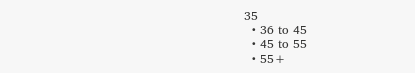35
  • 36 to 45
  • 45 to 55
  • 55+